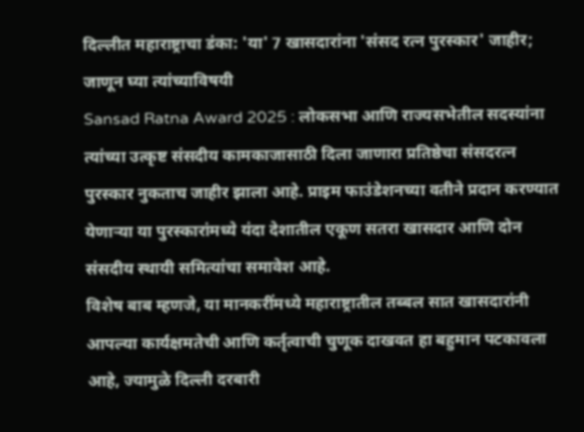दिल्लीत महाराष्ट्राचा डंका: 'या' 7 खासदारांना 'संसद रत्न पुरस्कार' जाहीर; जाणून घ्या त्यांच्याविषयी
Sansad Ratna Award 2025 : लोकसभा आणि राज्यसभेतील सदस्यांना त्यांच्या उत्कृष्ट संसदीय कामकाजासाठी दिला जाणारा प्रतिष्ठेचा संसदरत्न पुरस्कार नुकताच जाहीर झाला आहे. प्राइम फाउंडेशनच्या वतीने प्रदान करण्यात येणाऱ्या या पुरस्कारांमध्ये यंदा देशातील एकूण सतरा खासदार आणि दोन संसदीय स्थायी समित्यांचा समावेश आहे.
विशेष बाब म्हणजे, या मानकरींमध्ये महाराष्ट्रातील तब्बल सात खासदारांनी आपल्या कार्यक्षमतेची आणि कर्तृत्वाची चुणूक दाखवत हा बहुमान पटकावला आहे, ज्यामुळे दिल्ली दरबारी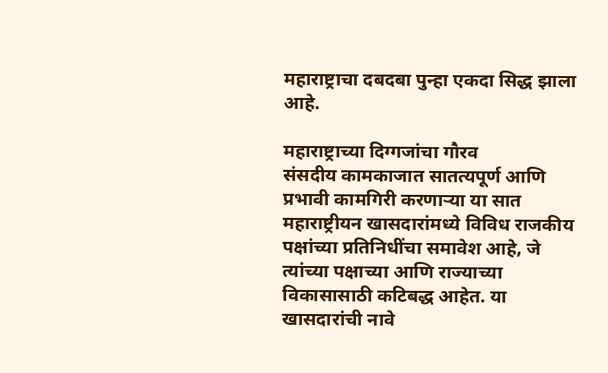महाराष्ट्राचा दबदबा पुन्हा एकदा सिद्ध झाला आहे.

महाराष्ट्राच्या दिग्गजांचा गौरव
संसदीय कामकाजात सातत्यपूर्ण आणि प्रभावी कामगिरी करणाऱ्या या सात महाराष्ट्रीयन खासदारांमध्ये विविध राजकीय पक्षांच्या प्रतिनिधींचा समावेश आहे, जे त्यांच्या पक्षाच्या आणि राज्याच्या विकासासाठी कटिबद्ध आहेत. या खासदारांची नावे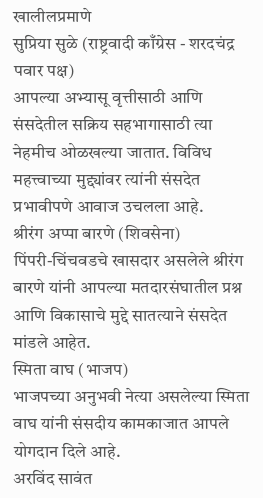खालीलप्रमाणे
सुप्रिया सुळे (राष्ट्रवादी काँग्रेस - शरदचंद्र पवार पक्ष)
आपल्या अभ्यासू वृत्तीसाठी आणि संसदेतील सक्रिय सहभागासाठी त्या नेहमीच ओळखल्या जातात. विविध महत्त्वाच्या मुद्द्यांवर त्यांनी संसदेत प्रभावीपणे आवाज उचलला आहे.
श्रीरंग अप्पा बारणे (शिवसेना)
पिंपरी-चिंचवडचे खासदार असलेले श्रीरंग बारणे यांनी आपल्या मतदारसंघातील प्रश्न आणि विकासाचे मुद्दे सातत्याने संसदेत मांडले आहेत.
स्मिता वाघ (भाजप)
भाजपच्या अनुभवी नेत्या असलेल्या स्मिता वाघ यांनी संसदीय कामकाजात आपले योगदान दिले आहे.
अरविंद सावंत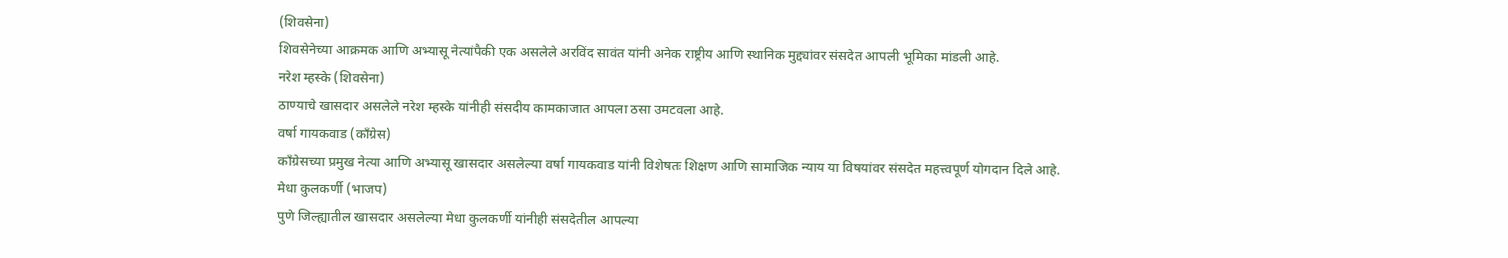(शिवसेना)
शिवसेनेच्या आक्रमक आणि अभ्यासू नेत्यांपैकी एक असलेले अरविंद सावंत यांनी अनेक राष्ट्रीय आणि स्थानिक मुद्द्यांवर संसदेत आपली भूमिका मांडली आहे.
नरेश म्हस्के (शिवसेना)
ठाण्याचे खासदार असलेले नरेश म्हस्के यांनीही संसदीय कामकाजात आपला ठसा उमटवला आहे.
वर्षा गायकवाड (काँग्रेस)
काँग्रेसच्या प्रमुख नेत्या आणि अभ्यासू खासदार असलेल्या वर्षा गायकवाड यांनी विशेषतः शिक्षण आणि सामाजिक न्याय या विषयांवर संसदेत महत्त्वपूर्ण योगदान दिले आहे.
मेधा कुलकर्णी (भाजप)
पुणे जिल्ह्यातील खासदार असलेल्या मेधा कुलकर्णी यांनीही संसदेतील आपल्या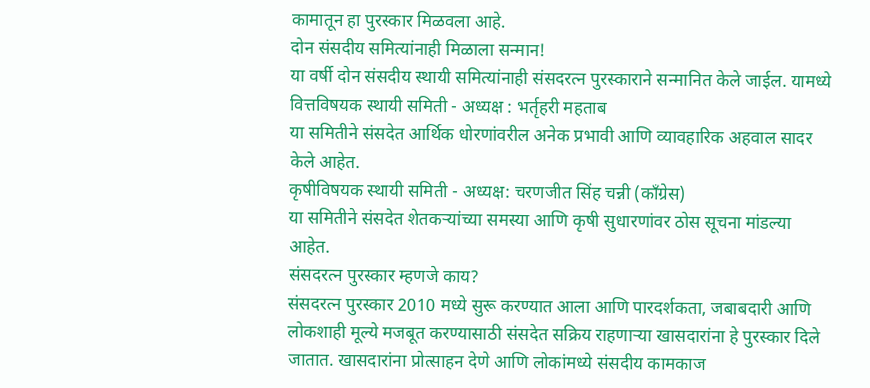कामातून हा पुरस्कार मिळवला आहे.
दोन संसदीय समित्यांनाही मिळाला सन्मान!
या वर्षी दोन संसदीय स्थायी समित्यांनाही संसदरत्न पुरस्काराने सन्मानित केले जाईल. यामध्ये
वित्तविषयक स्थायी समिती - अध्यक्ष : भर्तृहरी महताब
या समितीने संसदेत आर्थिक धोरणांवरील अनेक प्रभावी आणि व्यावहारिक अहवाल सादर केले आहेत.
कृषीविषयक स्थायी समिती - अध्यक्ष: चरणजीत सिंह चन्नी (काँग्रेस)
या समितीने संसदेत शेतकऱ्यांच्या समस्या आणि कृषी सुधारणांवर ठोस सूचना मांडल्या आहेत.
संसदरत्न पुरस्कार म्हणजे काय?
संसदरत्न पुरस्कार 2010 मध्ये सुरू करण्यात आला आणि पारदर्शकता, जबाबदारी आणि लोकशाही मूल्ये मजबूत करण्यासाठी संसदेत सक्रिय राहणाऱ्या खासदारांना हे पुरस्कार दिले जातात. खासदारांना प्रोत्साहन देणे आणि लोकांमध्ये संसदीय कामकाज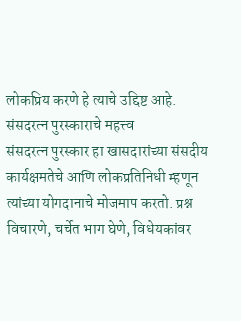लोकप्रिय करणे हे त्याचे उद्दिष्ट आहे.
संसदरत्न पुरस्काराचे महत्त्व
संसदरत्न पुरस्कार हा खासदारांच्या संसदीय कार्यक्षमतेचे आणि लोकप्रतिनिधी म्हणून त्यांच्या योगदानाचे मोजमाप करतो. प्रश्न विचारणे, चर्चेत भाग घेणे, विधेयकांवर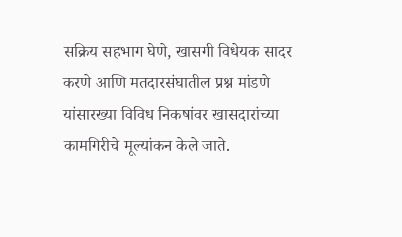सक्रिय सहभाग घेणे, खासगी विधेयक सादर करणे आणि मतदारसंघातील प्रश्न मांडणे यांसारख्या विविध निकषांवर खासदारांच्या कामगिरीचे मूल्यांकन केले जाते.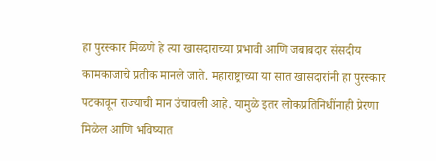हा पुरस्कार मिळणे हे त्या खासदाराच्या प्रभावी आणि जबाबदार संसदीय कामकाजाचे प्रतीक मानले जाते. महाराष्ट्राच्या या सात खासदारांनी हा पुरस्कार पटकावून राज्याची मान उंचावली आहे. यामुळे इतर लोकप्रतिनिधींनाही प्रेरणा मिळेल आणि भविष्यात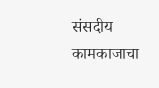संसदीय कामकाजाचा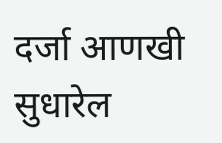दर्जा आणखी सुधारेल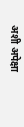अशी अपेक्षा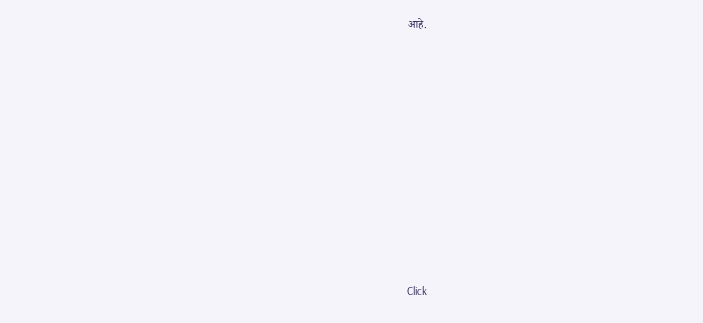आहे.












Click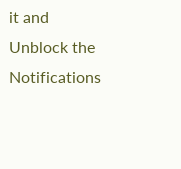it and Unblock the Notifications